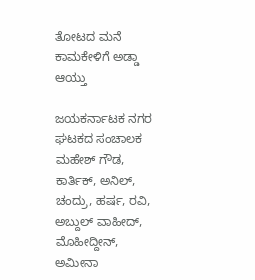ತೋಟದ ಮನೆ ಕಾಮಕೇಳಿಗೆ ಅಡ್ಡಾ ಆಯ್ತು

ಜಯಕರ್ನಾಟಕ ನಗರ ಘಟಕದ ಸಂಚಾಲಕ ಮಹೇಶ್ ಗೌಡ, ಕಾರ್ತಿಕ್, ಅನಿಲ್, ಚಂದ್ರು, ಹರ್ಷ, ರವಿ, ಅಬ್ದುಲ್ ವಾಹೀದ್, ಮೊಹೀದ್ದೀನ್, ಅಮೀನಾ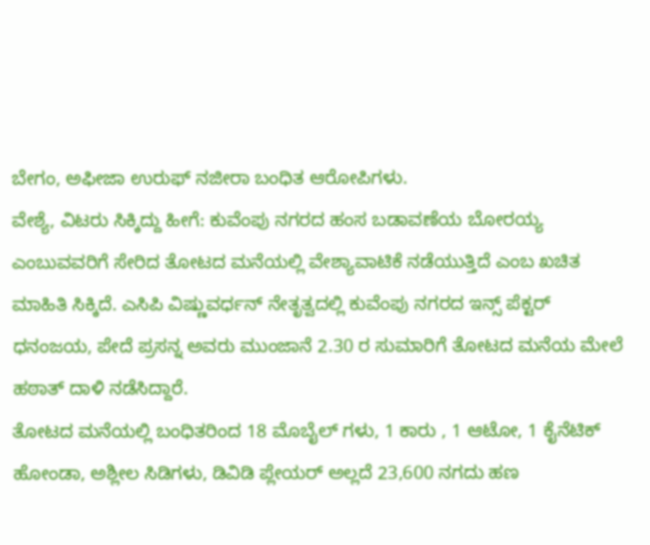ಬೇಗಂ, ಅಫೀಜಾ ಉರುಫ್ ನಜೀರಾ ಬಂಧಿತ ಆರೋಪಿಗಳು.
ವೇಶ್ಯೆ, ವಿಟರು ಸಿಕ್ಕಿದ್ದು ಹೀಗೆ: ಕುವೆಂಪು ನಗರದ ಹಂಸ ಬಡಾವಣೆಯ ಬೋರಯ್ಯ ಎಂಬುವವರಿಗೆ ಸೇರಿದ ತೋಟದ ಮನೆಯಲ್ಲಿ ವೇಶ್ಯಾವಾಟಿಕೆ ನಡೆಯುತ್ತಿದೆ ಎಂಬ ಖಚಿತ ಮಾಹಿತಿ ಸಿಕ್ಕಿದೆ. ಎಸಿಪಿ ವಿಷ್ಣುವರ್ಧನ್ ನೇತೃತ್ವದಲ್ಲಿ ಕುವೆಂಪು ನಗರದ ಇನ್ಸ್ ಪೆಕ್ಟರ್ ಧನಂಜಯ, ಪೇದೆ ಪ್ರಸನ್ನ ಅವರು ಮುಂಜಾನೆ 2.30 ರ ಸುಮಾರಿಗೆ ತೋಟದ ಮನೆಯ ಮೇಲೆ ಹಠಾತ್ ದಾಳಿ ನಡೆಸಿದ್ದಾರೆ.
ತೋಟದ ಮನೆಯಲ್ಲಿ ಬಂಧಿತರಿಂದ 18 ಮೊಬೈಲ್ ಗಳು, 1 ಕಾರು , 1 ಆಟೋ, 1 ಕೈನೆಟಿಕ್ ಹೋಂಡಾ, ಅಶ್ಲೀಲ ಸಿಡಿಗಳು, ಡಿವಿಡಿ ಪ್ಲೇಯರ್ ಅಲ್ಲದೆ 23,600 ನಗದು ಹಣ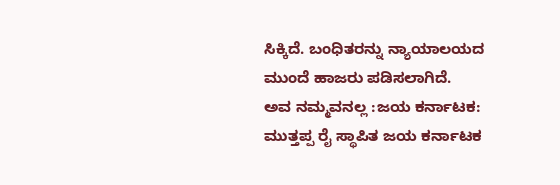ಸಿಕ್ಕಿದೆ. ಬಂಧಿತರನ್ನು ನ್ಯಾಯಾಲಯದ ಮುಂದೆ ಹಾಜರು ಪಡಿಸಲಾಗಿದೆ.
ಅವ ನಮ್ಮವನಲ್ಲ :ಜಯ ಕರ್ನಾಟಕ: ಮುತ್ತಪ್ಪ ರೈ ಸ್ಥಾಪಿತ ಜಯ ಕರ್ನಾಟಕ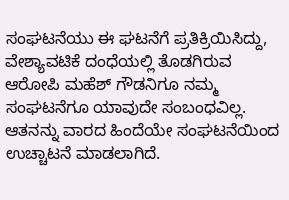ಸಂಘಟನೆಯು ಈ ಘಟನೆಗೆ ಪ್ರತಿಕ್ರಿಯಿಸಿದ್ದು, ವೇಶ್ಯಾವಟಿಕೆ ದಂಧೆಯಲ್ಲಿ ತೊಡಗಿರುವ ಆರೋಪಿ ಮಹೆಶ್ ಗೌಡನಿಗೂ ನಮ್ಮ ಸಂಘಟನೆಗೂ ಯಾವುದೇ ಸಂಬಂಧವಿಲ್ಲ. ಆತನನ್ನು ವಾರದ ಹಿಂದೆಯೇ ಸಂಘಟನೆಯಿಂದ ಉಚ್ಚಾಟನೆ ಮಾಡಲಾಗಿದೆ.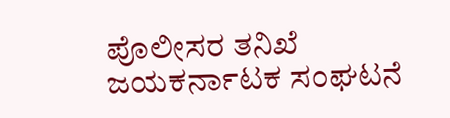ಪೊಲೀಸರ ತನಿಖೆ ಜಯಕರ್ನಾಟಕ ಸಂಘಟನೆ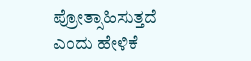ಪ್ರೋತ್ಸಾಹಿಸುತ್ತದೆ ಎಂದು ಹೇಳಿಕೆ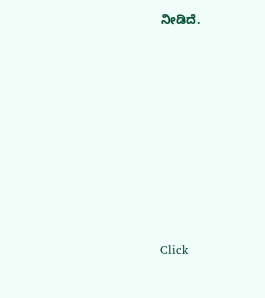ನೀಡಿದೆ.











Click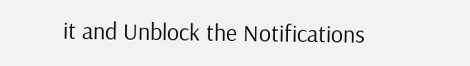it and Unblock the Notifications